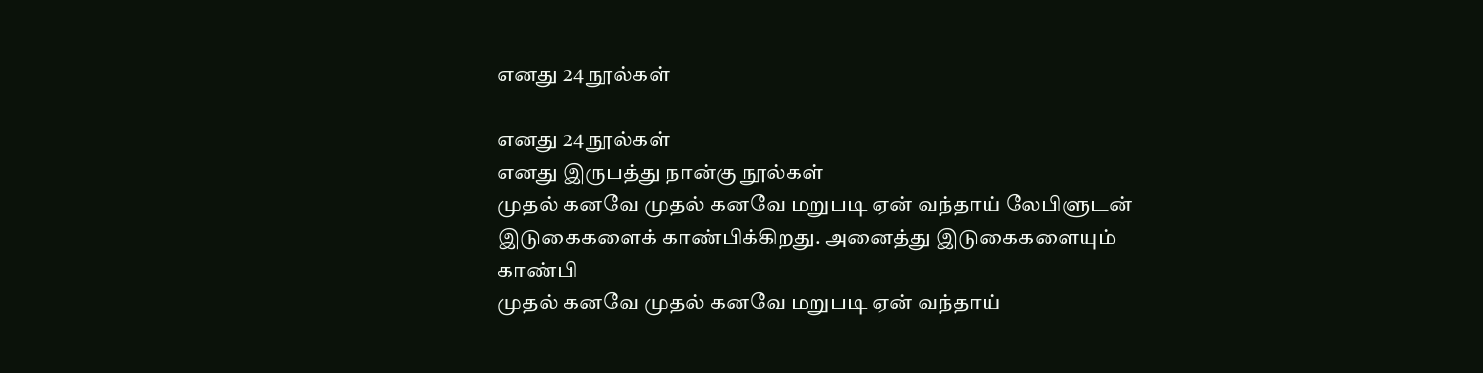எனது 24 நூல்கள்

எனது 24 நூல்கள்
எனது இருபத்து நான்கு நூல்கள்
முதல் கனவே முதல் கனவே மறுபடி ஏன் வந்தாய் லேபிளுடன் இடுகைகளைக் காண்பிக்கிறது. அனைத்து இடுகைகளையும் காண்பி
முதல் கனவே முதல் கனவே மறுபடி ஏன் வந்தாய்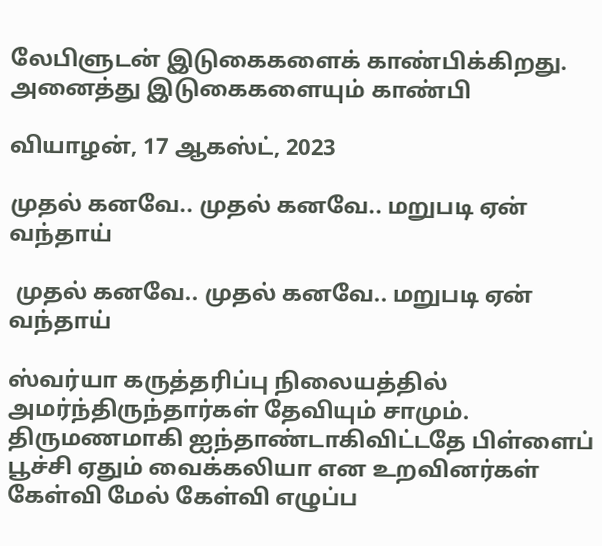லேபிளுடன் இடுகைகளைக் காண்பிக்கிறது. அனைத்து இடுகைகளையும் காண்பி

வியாழன், 17 ஆகஸ்ட், 2023

முதல் கனவே.. முதல் கனவே.. மறுபடி ஏன் வந்தாய்

 முதல் கனவே.. முதல் கனவே.. மறுபடி ஏன் வந்தாய்

ஸ்வர்யா கருத்தரிப்பு நிலையத்தில் அமர்ந்திருந்தார்கள் தேவியும் சாமும். திருமணமாகி ஐந்தாண்டாகிவிட்டதே பிள்ளைப் பூச்சி ஏதும் வைக்கலியா என உறவினர்கள் கேள்வி மேல் கேள்வி எழுப்ப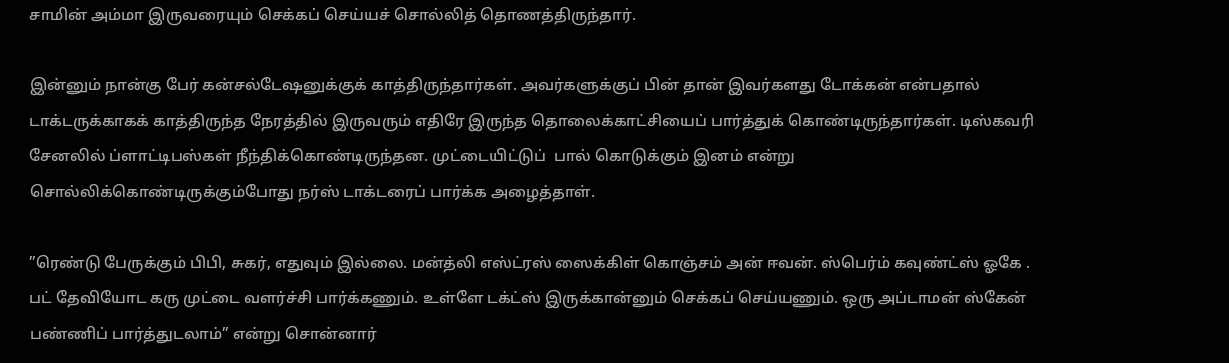சாமின் அம்மா இருவரையும் செக்கப் செய்யச் சொல்லித் தொணத்திருந்தார்.

இன்னும் நான்கு பேர் கன்சல்டேஷனுக்குக் காத்திருந்தார்கள். அவர்களுக்குப் பின் தான் இவர்களது டோக்கன் என்பதால் டாக்டருக்காகக் காத்திருந்த நேரத்தில் இருவரும் எதிரே இருந்த தொலைக்காட்சியைப் பார்த்துக் கொண்டிருந்தார்கள். டிஸ்கவரி சேனலில் ப்ளாட்டிபஸ்கள் நீந்திக்கொண்டிருந்தன. முட்டையிட்டுப்  பால் கொடுக்கும் இனம் என்று சொல்லிக்கொண்டிருக்கும்போது நர்ஸ் டாக்டரைப் பார்க்க அழைத்தாள்.

”ரெண்டு பேருக்கும் பிபி, சுகர், எதுவும் இல்லை. மன்த்லி எஸ்ட்ரஸ் ஸைக்கிள் கொஞ்சம் அன் ஈவன். ஸ்பெர்ம் கவுண்ட்ஸ் ஓகே . பட் தேவியோட கரு முட்டை வளர்ச்சி பார்க்கணும். உள்ளே டக்ட்ஸ் இருக்கான்னும் செக்கப் செய்யணும். ஒரு அப்டாமன் ஸ்கேன் பண்ணிப் பார்த்துடலாம்” என்று சொன்னார்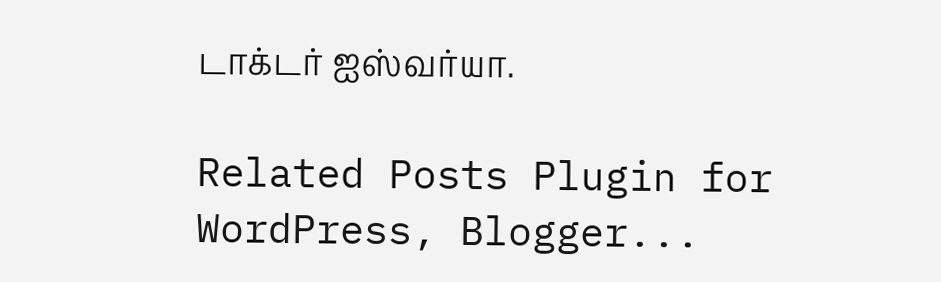டாக்டர் ஐஸ்வர்யா.

Related Posts Plugin for WordPress, Blogger...